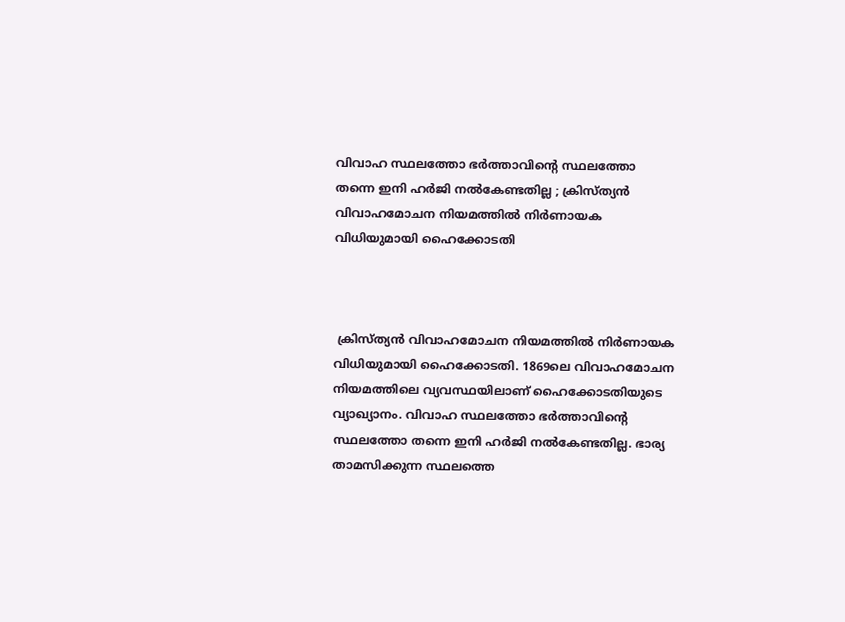വിവാഹ സ്ഥലത്തോ ഭർത്താവിന്റെ സ്ഥലത്തോ തന്നെ ഇനി ഹർജി നൽകേണ്ടതില്ല ; ക്രിസ്ത്യൻ വിവാഹമോചന നിയമത്തിൽ നിർണായക വിധിയുമായി ഹൈക്കോടതി



 ക്രിസ്ത്യൻ വിവാഹമോചന നിയമത്തിൽ നിർണായക വിധിയുമായി ഹൈക്കോടതി. 1869ലെ വിവാഹമോചന നിയമത്തിലെ വ്യവസ്ഥയിലാണ് ഹൈക്കോടതിയുടെ വ്യാഖ്യാനം. വിവാഹ സ്ഥലത്തോ ഭർത്താവിന്റെ സ്ഥലത്തോ തന്നെ ഇനി ഹർജി നൽകേണ്ടതില്ല. ഭാര്യ താമസിക്കുന്ന സ്ഥലത്തെ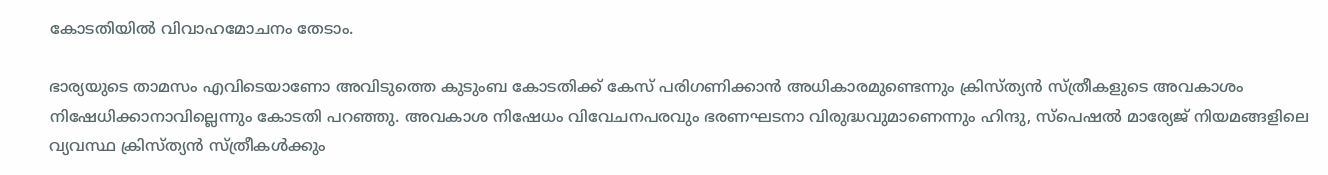കോടതിയിൽ വിവാഹമോചനം തേടാം.

ഭാര്യയുടെ താമസം എവിടെയാണോ അവിടുത്തെ കുടുംബ കോടതിക്ക് കേസ് പരിഗണിക്കാൻ അധികാരമുണ്ടെന്നും ക്രിസ്‌ത്യൻ സ്ത്രീകളുടെ അവകാശം നിഷേധിക്കാനാവില്ലെന്നും കോടതി പറഞ്ഞു. അവകാശ നിഷേധം വിവേചനപരവും ഭരണഘടനാ വിരുദ്ധവുമാണെന്നും ഹിന്ദു, സ്പെഷൽ മാര്യേജ് നിയമങ്ങളിലെ വ്യവസ്ഥ ക്രിസ്ത്യൻ സ്ത്രീകൾക്കും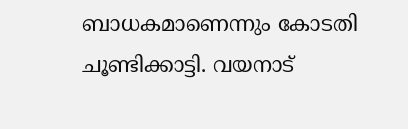ബാധകമാണെന്നും കോടതി ചൂണ്ടിക്കാട്ടി. വയനാട്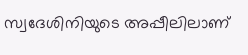സ്വദേശിനിയുടെ അപ്പീലിലാണ്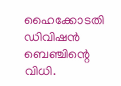ഹൈക്കോടതി ഡിവിഷൻ ബെഞ്ചിന്റെ വിധി.